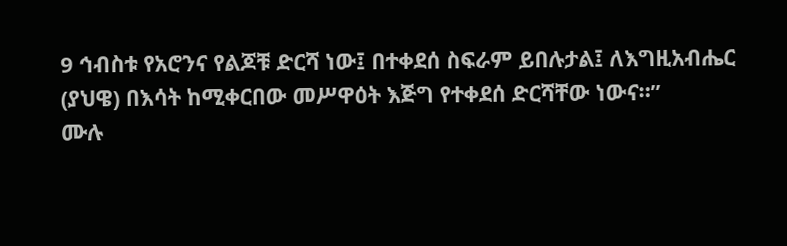9 ኅብስቱ የአሮንና የልጆቹ ድርሻ ነው፤ በተቀደሰ ስፍራም ይበሉታል፤ ለእግዚአብሔር (ያህዌ) በእሳት ከሚቀርበው መሥዋዕት እጅግ የተቀደሰ ድርሻቸው ነውና።”
ሙሉ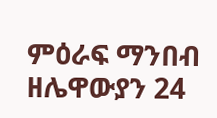ምዕራፍ ማንበብ ዘሌዋውያን 24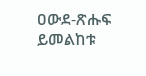ዐውደ-ጽሑፍ ይመልከቱ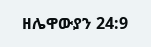ዘሌዋውያን 24:9